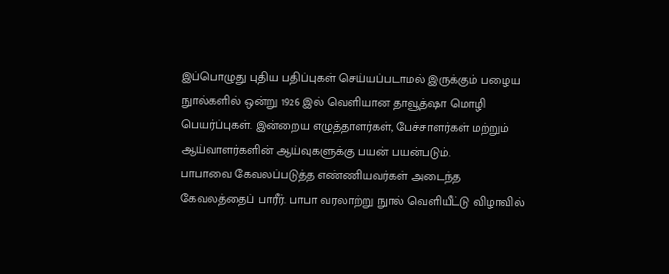இப்பொழுது புதிய பதிப்புகள் செய்யப்படாமல் இருக்கும் பழைய நுால்களில் ஒன்று 1926 இல் வெளியான தாவூத்ஷா மொழி பெயர்ப்புகள். இன்றைய எழுத்தாளர்கள், பேச்சாளர்கள் மற்றும் ஆய்வாளர்களின் ஆய்வுகளுக்கு பயன் பயன்படும்.
பாபாவை கேவலப்படுத்த எண்ணியவர்கள் அடைந்த கேவலத்தைப் பாரீர். பாபா வரலாற்று நுால் வெளியீட்டு விழாவில்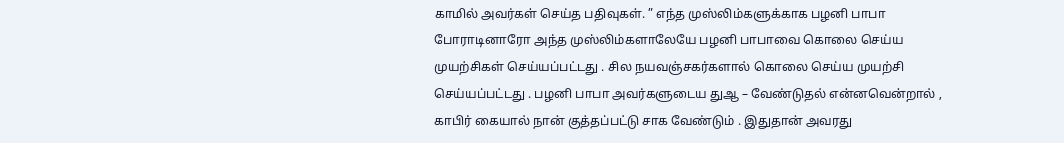காமில் அவர்கள் செய்த பதிவுகள். ” எந்த முஸ்லிம்களுக்காக பழனி பாபா போராடினாரோ அந்த முஸ்லிம்களாலேயே பழனி பாபாவை கொலை செய்ய முயற்சிகள் செய்யப்பட்டது . சில நயவஞ்சகர்களால் கொலை செய்ய முயற்சி செய்யப்பட்டது . பழனி பாபா அவர்களுடைய துஆ – வேண்டுதல் என்னவென்றால் , காபிர் கையால் நான் குத்தப்பட்டு சாக வேண்டும் . இதுதான் அவரது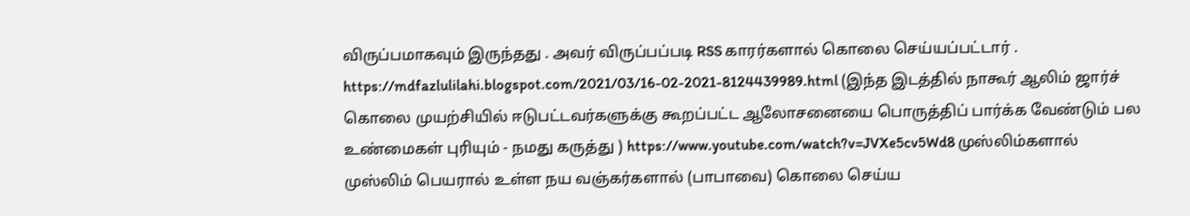விருப்பமாகவும் இருந்தது . அவர் விருப்பப்படி RSS காரர்களால் கொலை செய்யப்பட்டார் . https://mdfazlulilahi.blogspot.com/2021/03/16-02-2021-8124439989.html (இந்த இடத்தில் நாகூர் ஆலிம் ஜார்ச் கொலை முயற்சியில் ஈடுபட்டவர்களுக்கு கூறப்பட்ட ஆலோசனையை பொருத்திப் பார்க்க வேண்டும் பல உண்மைகள் புரியும் - நமது கருத்து ) https://www.youtube.com/watch?v=JVXe5cv5Wd8 முஸ்லிம்களால் முஸ்லிம் பெயரால் உள்ள நய வஞ்கர்களால் (பாபாவை) கொலை செய்ய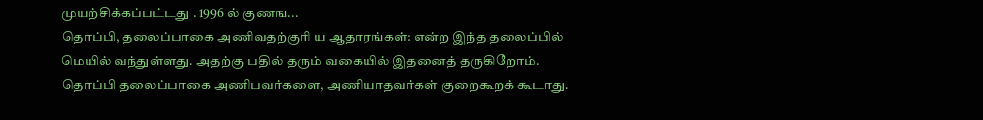முயற்சிக்கப்பட்டது . 1996 ல் குணங...
தொப்பி, தலைப்பாகை அணிவதற்குரி ய ஆதாரங்கள்: என்ற இந்த தலைப்பில் மெயில் வந்துள்ளது. அதற்கு பதில் தரும் வகையில் இதனைத் தருகிறோம். தொப்பி தலைப்பாகை அணிபவர்களை, அணியாதவர்கள் குறைகூறக் கூடாது.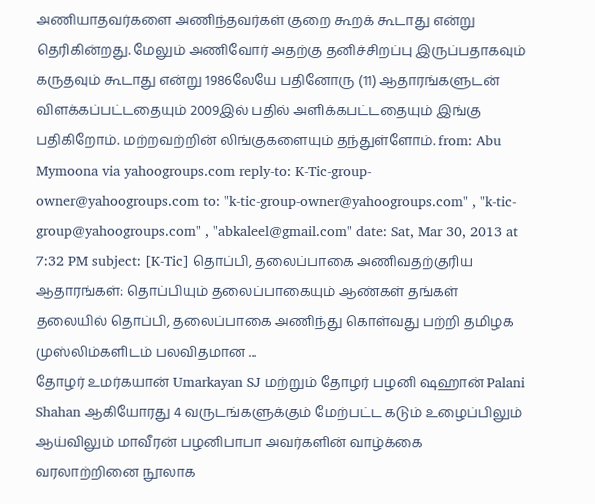அணியாதவர்களை அணிந்தவர்கள் குறை கூறக் கூடாது என்று தெரிகின்றது. மேலும் அணிவோர் அதற்கு தனிச்சிறப்பு இருப்பதாகவும் கருதவும் கூடாது என்று 1986லேயே பதினோரு (11) ஆதாரங்களுடன் விளக்கப்பட்டதையும் 2009இல் பதில் அளிக்கபட்டதையும் இங்கு பதிகிறோம். மற்றவற்றின் லிங்குகளையும் தந்துள்ளோம். from: Abu Mymoona via yahoogroups.com reply-to: K-Tic-group-owner@yahoogroups.com to: "k-tic-group-owner@yahoogroups.com" , "k-tic-group@yahoogroups.com" , "abkaleel@gmail.com" date: Sat, Mar 30, 2013 at 7:32 PM subject: [K-Tic] தொப்பி, தலைப்பாகை அணிவதற்குரிய ஆதாரங்கள்: தொப்பியும் தலைப்பாகையும் ஆண்கள் தங்கள் தலையில் தொப்பி, தலைப்பாகை அணிந்து கொள்வது பற்றி தமிழக முஸ்லிம்களிடம் பலவிதமான ...
தோழர் உமர்கயான் Umarkayan SJ மற்றும் தோழர் பழனி ஷஹான் Palani Shahan ஆகியோரது 4 வருடங்களுக்கும் மேற்பட்ட கடும் உழைப்பிலும் ஆய்விலும் மாவீரன் பழனிபாபா அவர்களின் வாழ்க்கை வரலாற்றினை நூலாக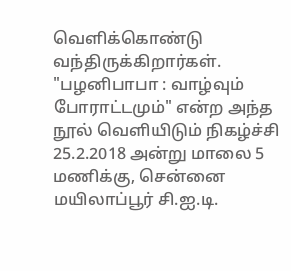வெளிக்கொண்டு வந்திருக்கிறார்கள். "பழனிபாபா : வாழ்வும் போராட்டமும்" என்ற அந்த நூல் வெளியிடும் நிகழ்ச்சி 25.2.2018 அன்று மாலை 5 மணிக்கு, சென்னை மயிலாப்பூர் சி.ஐ.டி.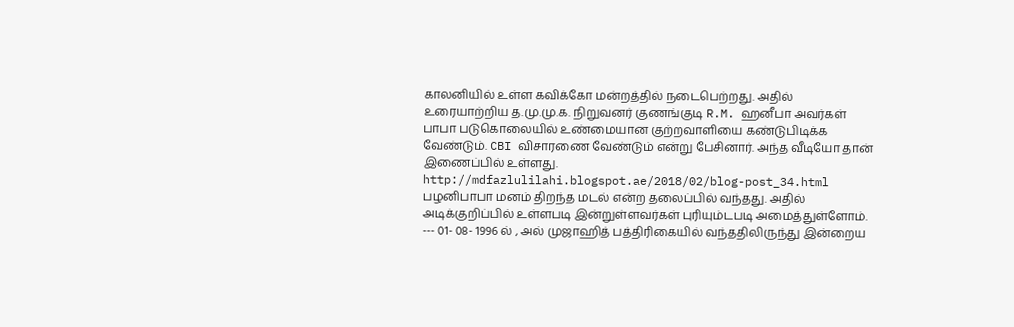காலனியில் உள்ள கவிக்கோ மன்றத்தில் நடைபெற்றது. அதில் உரையாற்றிய த.மு.மு.க. நிறுவனர் குணங்குடி R.M. ஹனீபா அவர்கள் பாபா படுகொலையில் உண்மையான குற்றவாளியை கண்டுபிடிக்க வேண்டும். CBI விசாரணை வேண்டும் என்று பேசினார். அந்த வீடியோ தான் இணைப்பில் உள்ளது. http://mdfazlulilahi.blogspot.ae/2018/02/blog-post_34.html பழனிபாபா மனம் திறந்த மடல் என்ற தலைப்பில் வந்தது. அதில் அடிக்குறிப்பில் உள்ளபடி இன்றுள்ளவர்கள் புரியும்டபடி அமைத்துள்ளோம். --- 01- 08- 1996 ல் , அல் முஜாஹித் பத்திரிகையில் வந்ததிலிருந்து இன்றைய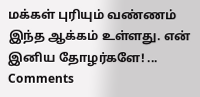மக்கள் புரியும் வண்ணம் இந்த ஆக்கம் உள்ளது. என் இனிய தோழர்களே! ...
Comments